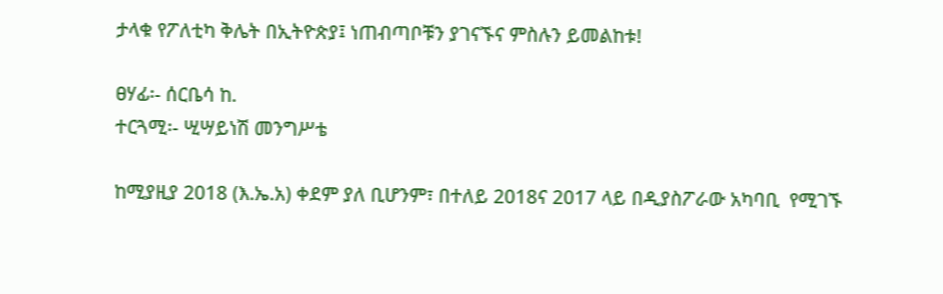ታላቁ የፖለቲካ ቅሌት በኢትዮጵያ፤ ነጠብጣቦቹን ያገናኙና ምስሉን ይመልከቱ!

ፀሃፊ፡- ሰርቤሳ ከ.
ተርጓሚ፡- ሢሣይነሽ መንግሥቴ

ከሚያዚያ 2018 (እ.ኤ.አ) ቀደም ያለ ቢሆንም፣ በተለይ 2018ና 2017 ላይ በዲያስፖራው አካባቢ  የሚገኙ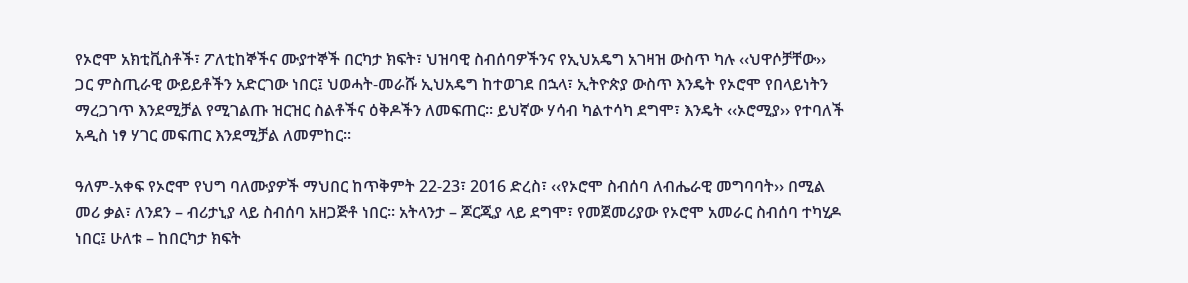የኦሮሞ አክቲቪስቶች፣ ፖለቲከኞችና ሙያተኞች በርካታ ክፍት፣ ህዝባዊ ስብሰባዎችንና የኢህአዴግ አገዛዝ ውስጥ ካሉ ‹‹ህዋሶቻቸው›› ጋር ምስጢራዊ ውይይቶችን አድርገው ነበር፤ ህወሓት-መራሹ ኢህአዴግ ከተወገደ በኋላ፣ ኢትዮጵያ ውስጥ እንዴት የኦሮሞ የበላይነትን ማረጋገጥ እንደሚቻል የሚገልጡ ዝርዝር ስልቶችና ዕቅዶችን ለመፍጠር፡፡ ይህኛው ሃሳብ ካልተሳካ ደግሞ፣ እንዴት ‹‹ኦሮሚያ›› የተባለች አዲስ ነፃ ሃገር መፍጠር እንደሚቻል ለመምከር፡፡

ዓለም-አቀፍ የኦሮሞ የህግ ባለሙያዎች ማህበር ከጥቅምት 22-23፣ 2016 ድረስ፣ ‹‹የኦሮሞ ስብሰባ ለብሔራዊ መግባባት›› በሚል መሪ ቃል፣ ለንደን – ብሪታኒያ ላይ ስብሰባ አዘጋጅቶ ነበር፡፡ አትላንታ – ጆርጂያ ላይ ደግሞ፣ የመጀመሪያው የኦሮሞ አመራር ስብሰባ ተካሂዶ ነበር፤ ሁለቱ – ከበርካታ ክፍት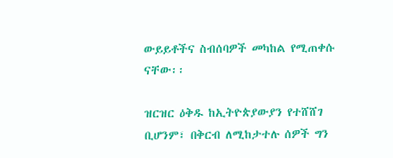ውይይቶችና ስብሰባዎች መካከል የሚጠቀሱ ናቸው፡፡

ዝርዝር ዕቅዱ ከኢትዮጵያውያን የተሸሸገ ቢሆንም፣ በቅርብ ለሚከታተሉ ሰዎች ግን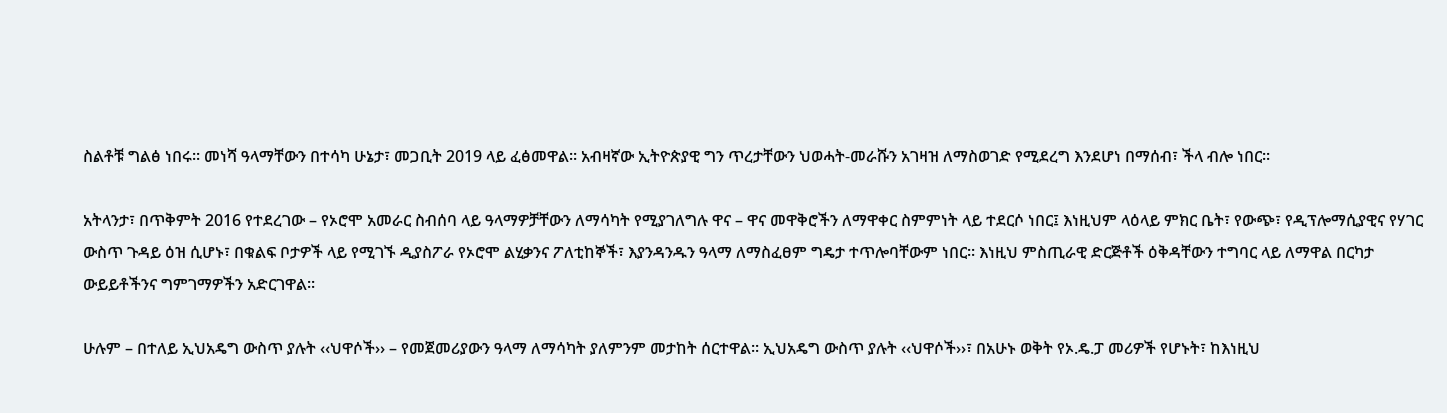ስልቶቹ ግልፅ ነበሩ፡፡ መነሻ ዓላማቸውን በተሳካ ሁኔታ፣ መጋቢት 2019 ላይ ፈፅመዋል፡፡ አብዛኛው ኢትዮጵያዊ ግን ጥረታቸውን ህወሓት-መራሹን አገዛዝ ለማስወገድ የሚደረግ እንደሆነ በማሰብ፣ ችላ ብሎ ነበር፡፡

አትላንታ፣ በጥቅምት 2016 የተደረገው – የኦሮሞ አመራር ስብሰባ ላይ ዓላማዎቻቸውን ለማሳካት የሚያገለግሉ ዋና – ዋና መዋቅሮችን ለማዋቀር ስምምነት ላይ ተደርሶ ነበር፤ እነዚህም ላዕላይ ምክር ቤት፣ የውጭ፣ የዲፕሎማሲያዊና የሃገር ውስጥ ጉዳይ ዕዝ ሲሆኑ፣ በቁልፍ ቦታዎች ላይ የሚገኙ ዲያስፖራ የኦሮሞ ልሂቃንና ፖለቲከኞች፣ እያንዳንዱን ዓላማ ለማስፈፀም ግዴታ ተጥሎባቸውም ነበር፡፡ እነዚህ ምስጢራዊ ድርጅቶች ዕቅዳቸውን ተግባር ላይ ለማዋል በርካታ ውይይቶችንና ግምገማዎችን አድርገዋል፡፡

ሁሉም – በተለይ ኢህአዴግ ውስጥ ያሉት ‹‹ህዋሶች›› – የመጀመሪያውን ዓላማ ለማሳካት ያለምንም መታከት ሰርተዋል፡፡ ኢህአዴግ ውስጥ ያሉት ‹‹ህዋሶች››፣ በአሁኑ ወቅት የኦ.ዴ.ፓ መሪዎች የሆኑት፣ ከእነዚህ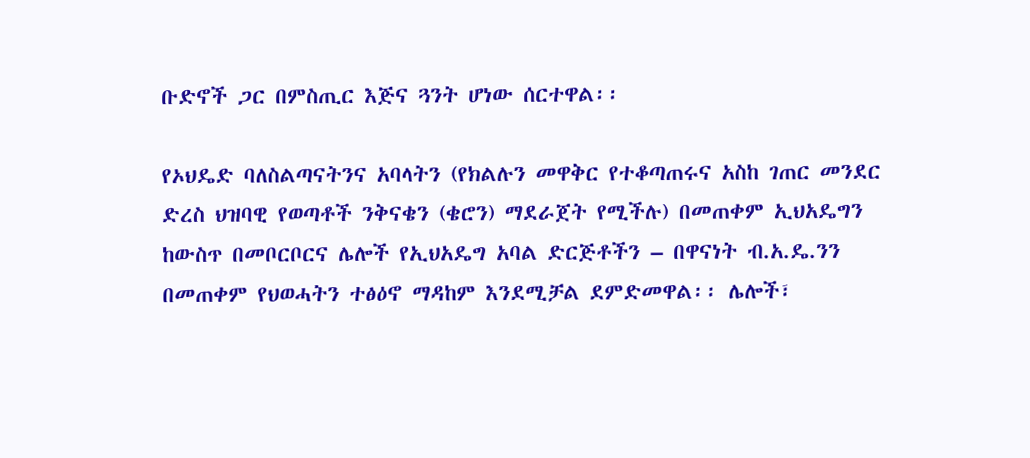ቡድኖች ጋር በምስጢር እጅና ጓንት ሆነው ሰርተዋል፡፡

የኦህዴድ ባለስልጣናትንና አባላትን (የክልሉን መዋቅር የተቆጣጠሩና አስከ ገጠር መንደር ድረስ ህዝባዊ የወጣቶች ንቅናቄን (ቄሮን) ማደራጀት የሚችሉ) በመጠቀም ኢህአዴግን ከውስጥ በመቦርቦርና ሌሎች የኢህአዴግ አባል ድርጅቶችን – በዋናነት ብ.አ.ዴ.ንን በመጠቀም የህወሓትን ተፅዕኖ ማዳከም እንደሚቻል ደምድመዋል፡፡ ሌሎች፣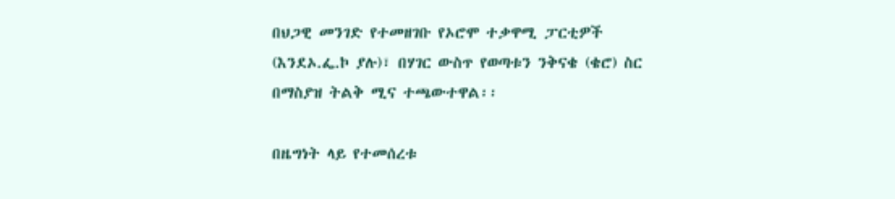በህጋዊ መንገድ የተመዘገቡ የኦሮሞ ተቃዋሚ ፓርቲዎች (እንደኦ.ፌ.ኮ ያሉ)፣ በሃገር ውስጥ የወጣቱን ንቅናቄ (ቄሮ) ስር በማስያዝ ትልቅ ሚና ተጫውተዋል፡፡

በዜግነት ላይ የተመሰረቱ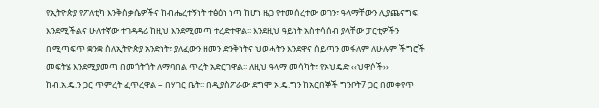የኢትዮጵያ የፖለቲካ እንቅስቃሴዎችና ከብሔረተኝነት ተፅዕነ ነጣ ከሆነ ዜጋ የተመሰረተው ወገን፣ ዓላማቸውን ሊያጨናግፍ እንደሚችልና ሁለተኛው ተገዳዳሪ ከዚህ እንደሚመጣ ተረድተዋል፡፡ እንደዚህ ዓይነት አስተሳሰብ ያላቸው ፓርቲዎችን በሚጣፍጥ ቋንቋ ስለኢትዮጵያ አንድነት፣ ያለፈውን ዘመን ድንቅነትና ህወሓትን እንደዋና ሰይጣን መፋለም ለሁሉም ችግሮች መፍትሄ እንደሚያመጣ በመጎትጎት ለማባበል ጥረት አድርገዋል፡፡ ለዚህ ዓላማ መሳካት፣ የኦህዴድ ‹‹ህዋሶች›› ከብ.አ.ዴ.ን ጋር ጥምረት ፈጥረዋል – በሃገር ቤት፡፡ በዲያስፖራው ደግሞ ኦ.ዴ.ግን ከአርበኞች ግንቦት7 ጋር በመቀየጥ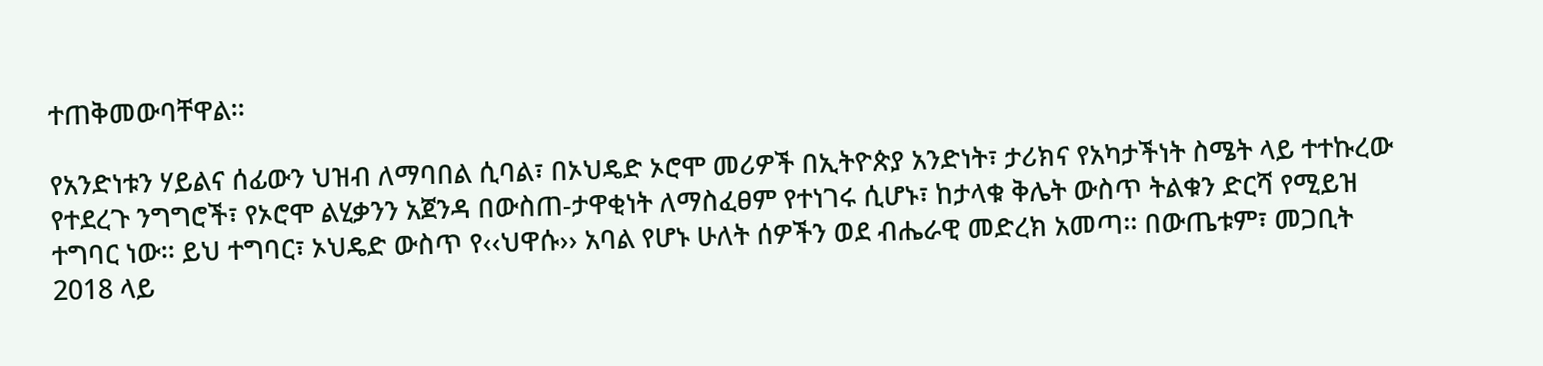ተጠቅመውባቸዋል፡፡

የአንድነቱን ሃይልና ሰፊውን ህዝብ ለማባበል ሲባል፣ በኦህዴድ ኦሮሞ መሪዎች በኢትዮጵያ አንድነት፣ ታሪክና የአካታችነት ስሜት ላይ ተተኩረው የተደረጉ ንግግሮች፣ የኦሮሞ ልሂቃንን አጀንዳ በውስጠ-ታዋቂነት ለማስፈፀም የተነገሩ ሲሆኑ፣ ከታላቁ ቅሌት ውስጥ ትልቁን ድርሻ የሚይዝ ተግባር ነው፡፡ ይህ ተግባር፣ ኦህዴድ ውስጥ የ‹‹ህዋሱ›› አባል የሆኑ ሁለት ሰዎችን ወደ ብሔራዊ መድረክ አመጣ፡፡ በውጤቱም፣ መጋቢት 2018 ላይ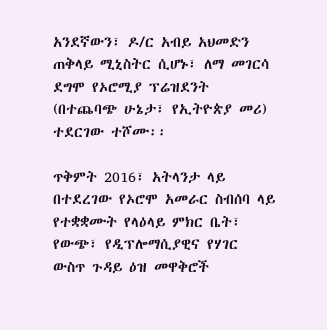አንደኛውን፣ ዶ/ር አብይ አህመድን ጠቅላይ ሚኒስትር ሲሆኑ፣ ለማ መገርሳ ደግሞ የኦሮሚያ ፕሬዝደንት (በተጨባጭ ሁኔታ፣ የኢትዮጵያ መሪ) ተደርገው ተሾሙ፡፡

ጥቅምት 2016፣ አትላንታ ላይ በተደረገው የኦሮሞ አመራር ስብሰባ ላይ የተቋቋሙት የላዕላይ ምክር ቤት፣ የውጭ፣ የዲፕሎማሲያዊና የሃገር ውስጥ ጉዳይ ዕዝ መዋቅሮች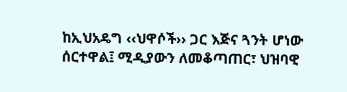ከኢህአዴግ ‹‹ህዋሶች›› ጋር እጅና ጓንት ሆነው ሰርተዋል፤ ሚዲያውን ለመቆጣጠር፣ ህዝባዊ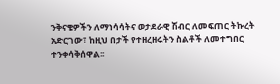ንቅናቄዎችን ለማነሳሳትና ወታደራዊ ሽብር ለመፍጠር ትኩረት አድርገው፣ ከዚህ በታች የተዘረዘሩትን ስልቶች ለመተግበር ተንቀሳቅሰዋል፡፡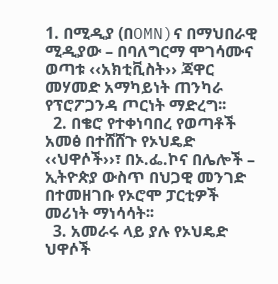1. በሚዲያ (በOMN)ና በማህበራዊ ሚዲያው – በባለግርማ ሞገሳሙና ወጣቱ ‹‹አክቲቪስት›› ጃዋር መሃመድ አማካይነት ጠንካራ የፕሮፖጋንዳ ጦርነት ማድረግ፡፡
  2. በቄሮ የተቀነባበረ የወጣቶች አመፅ በተሸሸጉ የኦህዴድ ‹‹ህዋሶች››፣ በኦ.ፌ.ኮና በሌሎች – ኢትዮጵያ ውስጥ በህጋዊ መንገድ በተመዘገቡ የኦሮሞ ፓርቲዎች መሪነት ማነሳሳት፡፡
  3. አመራሩ ላይ ያሉ የኦህዴድ ህዋሶች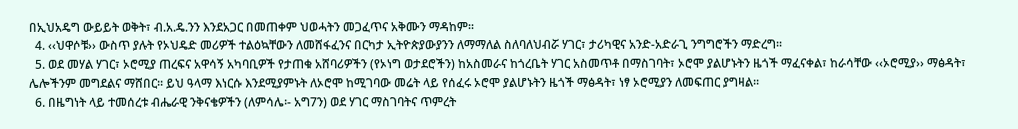በኢህአዴግ ውይይት ወቅት፣ ብ.አ.ዴ.ንን እንደአጋር በመጠቀም ህወሓትን መጋፈጥና አቅሙን ማዳከም፡፡
  4. ‹‹ህዋሶቹ›› ውስጥ ያሉት የኦህዴድ መሪዎች ተልዕኳቸውን ለመሸፋፈንና በርካታ ኢትዮጵያውያንን ለማማለል ስለባለህብሯ ሃገር፣ ታሪካዊና አንድ-አድራጊ ንግግሮችን ማድረግ፡፡
  5. ወደ መሃል ሃገር፣ ኦሮሚያ ጠረፍና አዋሳኝ አካባቢዎች የታጠቁ አሸባሪዎችን (የኦነግ ወታደሮችን) ከአስመራና ከጎረቤት ሃገር አስመጥቶ በማስገባት፣ ኦሮሞ ያልሆኑትን ዜጎች ማፈናቀል፣ ከራሳቸው ‹‹ኦሮሚያ›› ማፅዳት፣ ሌሎችንም መግደልና ማሸበር፡፡ ይህ ዓላማ እነርሱ እንደሚያምኑት ለኦሮሞ ከሚገባው መሬት ላይ የሰፈሩ ኦሮሞ ያልሆኑትን ዜጎች ማፅዳት፣ ነፃ ኦሮሚያን ለመፍጠር ያግዛል፡፡
  6. በዜግነት ላይ ተመሰረቱ ብሔራዊ ንቅናቄዎችን (ለምሳሌ፡- አግ7ን) ወደ ሃገር ማስገባትና ጥምረት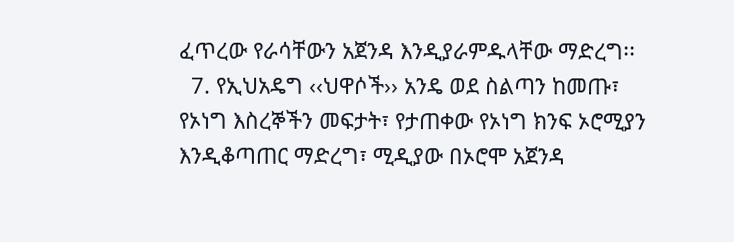ፈጥረው የራሳቸውን አጀንዳ እንዲያራምዱላቸው ማድረግ፡፡
  7. የኢህአዴግ ‹‹ህዋሶች›› አንዴ ወደ ስልጣን ከመጡ፣ የኦነግ እስረኞችን መፍታት፣ የታጠቀው የኦነግ ክንፍ ኦሮሚያን እንዲቆጣጠር ማድረግ፣ ሚዲያው በኦሮሞ አጀንዳ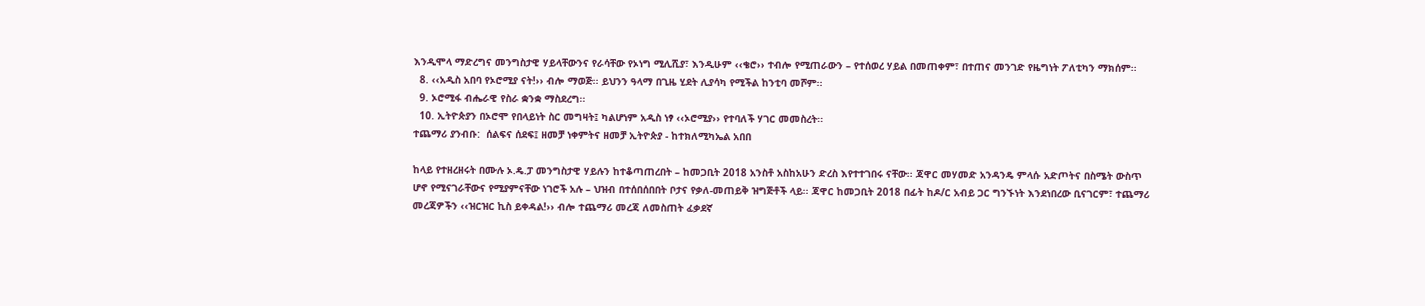እንዲሞላ ማድረግና መንግስታዊ ሃይላቸውንና የራሳቸው የኦነግ ሚሊሺያ፣ እንዲሁም ‹‹ቄሮ›› ተብሎ የሚጠራውን – የተሰወረ ሃይል በመጠቀም፣ በተጠና መንገድ የዜግነት ፖለቲካን ማክሰም፡፡
  8. ‹‹አዲስ አበባ የኦሮሚያ ናት!›› ብሎ ማወጅ፡፡ ይህንን ዓላማ በጊዜ ሂደት ሊያሳካ የሚችል ከንቲባ መሾም፡፡
  9. ኦሮሚፋ ብሔራዊ የስራ ቋንቋ ማስደረግ፡፡
  10. ኢትዮጵያን በኦሮሞ የበላይነት ስር መግዛት፤ ካልሆነም አዲስ ነፃ ‹‹ኦሮሚያ›› የተባለች ሃገር መመስረት፡፡
ተጨማሪ ያንብቡ:  ሰልፍና ሰደፍ፤ ዘመቻ ነቀምትና ዘመቻ ኢትዮጵያ - ከተክለሚካኤል አበበ

ከላይ የተዘረዘሩት በሙሉ ኦ.ዴ.ፓ መንግስታዊ ሃይሉን ከተቆጣጠረበት – ከመጋቢት 2018 አንስቶ አስከአሁን ድረስ እየተተገበሩ ናቸው፡፡ ጃዋር መሃመድ አንዳንዴ ምላሱ አድጦትና በስሜት ውስጥ ሆኖ የሚናገራቸውና የሚያምናቸው ነገሮች አሉ – ህዝብ በተሰበሰበበት ቦታና የቃለ-መጠይቅ ዝግጅቶች ላይ፡፡ ጃዋር ከመጋቢት 2018 በፊት ከዶ/ር አብይ ጋር ግንኙነት እንደነበረው ቢናገርም፣ ተጨማሪ መረጃዎችን ‹‹ዝርዝር ኪስ ይቀዳል!›› ብሎ ተጨማሪ መረጃ ለመስጠት ፈቃደኛ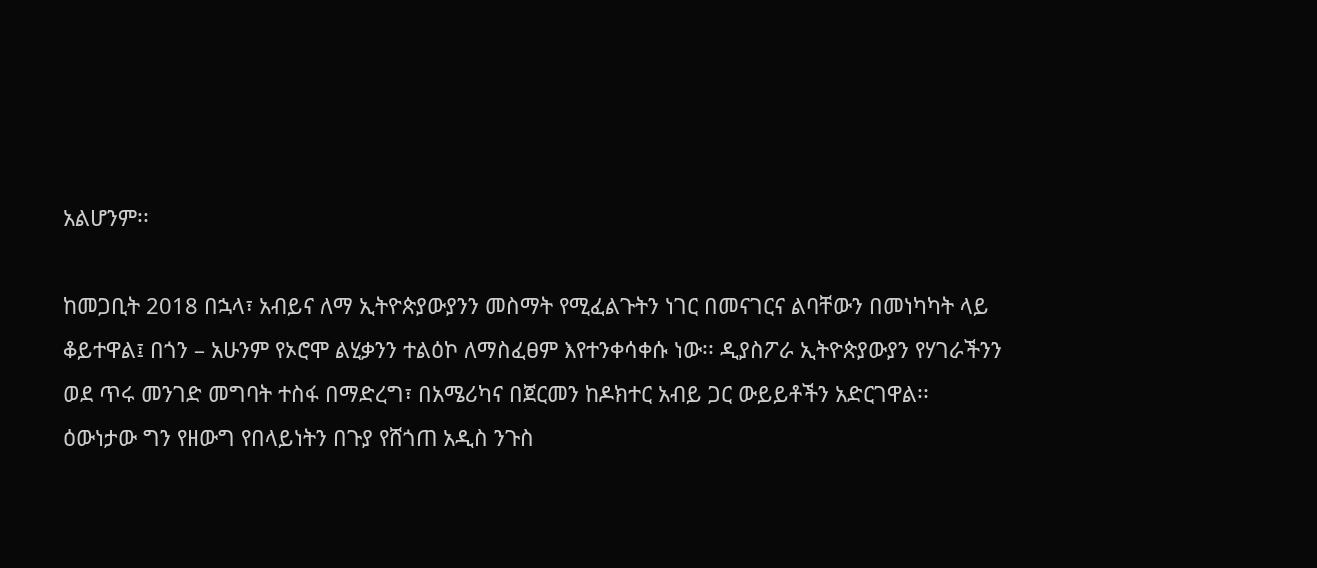አልሆንም፡፡

ከመጋቢት 2018 በኋላ፣ አብይና ለማ ኢትዮጵያውያንን መስማት የሚፈልጉትን ነገር በመናገርና ልባቸውን በመነካካት ላይ ቆይተዋል፤ በጎን – አሁንም የኦሮሞ ልሂቃንን ተልዕኮ ለማስፈፀም እየተንቀሳቀሱ ነው፡፡ ዲያስፖራ ኢትዮጵያውያን የሃገራችንን ወደ ጥሩ መንገድ መግባት ተስፋ በማድረግ፣ በአሜሪካና በጀርመን ከዶክተር አብይ ጋር ውይይቶችን አድርገዋል፡፡ ዕውነታው ግን የዘውግ የበላይነትን በጉያ የሸጎጠ አዲስ ንጉስ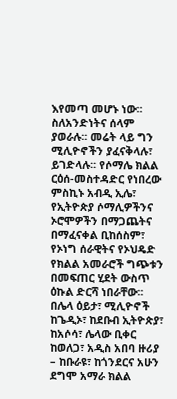እየመጣ መሆኑ ነው፡፡ ስለአንድነትና ሰላም ያወራሉ፡፡ መሬት ላይ ግን ሚሊዮኖችን ያፈናቅላሉ፣ ይገድላሉ፡፡ የሶማሌ ክልል ርዕሰ-መስተዳድር የነበረው ምስኪኑ አብዲ ኢሌ፣ የኢትዮጵያ ሶማሊዎችንና ኦሮሞዎችን በማጋጨትና በማፈናቀል ቢከሰስም፣ የኦነግ ሰራዊትና የኦህዴድ የክልል አመራሮች ግጭቱን በመፍጠር ሂደት ውስጥ ዕኩል ድርሻ ነበራቸው፡፡ በሌላ ዕይታ፣ ሚሊዮኖች ከጌዲኦ፣ ከደቡብ ኢትዮጵያ፣ ከአሶሳ፣ ሌላው ቢቀር ከወለጋ፣ አዲስ አበባ ዙሪያ – ከቡራዩ፣ ከጎንደርና አሁን ደግሞ አማራ ክልል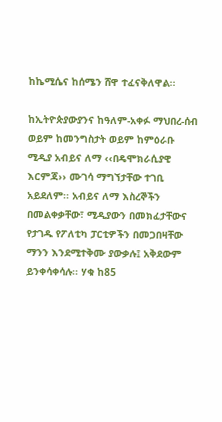ከኬሚሴና ከሰሜን ሸዋ ተፈናቅለዋል፡፡

ከኢትዮጵያውያንና ከዓለም-አቀፉ ማህበረ-ሰብ ወይም ከመንግስታት ወይም ከምዕራቡ ሚዲያ አብይና ለማ ‹‹በዴሞክራሲያዊ እርምጃ›› ሙገሳ ማግኘታቸው ተገቢ አይደለም፡፡ አብይና ለማ እስረኞችን በመልቀቃቸው፣ ሚዲያውን በመክፈታቸውና የታገዱ የፖለቲካ ፓርቲዎችን በመጋበዛቸው ማንን እንደሚተቅሙ ያውቃሉ፤ አቅደውም ይንቀሳቀሳሉ፡፡ ሃቁ ከ85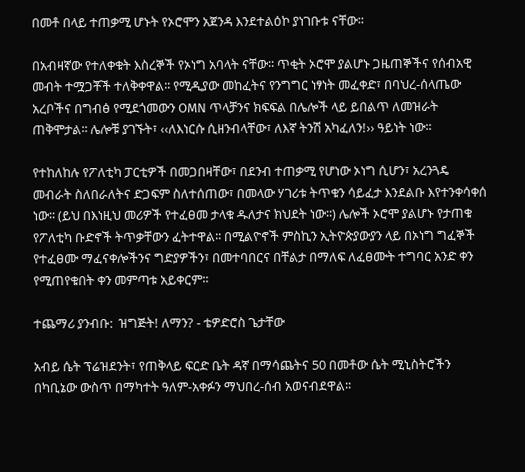በመቶ በላይ ተጠቃሚ ሆኑት የኦሮሞን አጀንዳ እንደተልዕኮ ያነገቡቱ ናቸው፡፡

በአብዛኛው የተለቀቁት እስረኞች የኦነግ አባላት ናቸው፡፡ ጥቂት ኦሮሞ ያልሆኑ ጋዜጠኞችና የሰብአዊ መብት ተሟጋቾች ተለቅቀዋል፡፡ የሚዲያው መከፈትና የንግግር ነፃነት መፈቀድ፣ በባህረ-ሰላጤው አረቦችና በግብፅ የሚደጎመውን OMN ጥላቻንና ክፍፍል በሌሎች ላይ ይበልጥ ለመዝራት ጠቅሞታል፡፡ ሌሎቹ ያገኙት፣ ‹‹ለእነርሱ ሲዘንብላቸው፣ ለእኛ ትንሽ አካፈለን!›› ዓይነት ነው፡፡

የተከለከሉ የፖለቲካ ፓርቲዎች በመጋበዛቸው፣ በደንብ ተጠቃሚ የሆነው ኦነግ ሲሆን፣ አረንጓዴ መብራት ስለበራለትና ድጋፍም ስለተሰጠው፣ በመላው ሃገሪቱ ትጥቁን ሳይፈታ እንደልቡ እየተንቀሳቀሰ ነው፡፡ (ይህ በእነዚህ መሪዎች የተፈፀመ ታላቁ ዱለታና ክህደት ነው፡፡) ሌሎች ኦሮሞ ያልሆኑ የታጠቁ የፖለቲካ ቡድኖች ትጥቃቸውን ፈትተዋል፡፡ በሚልዮኖች ምስኪን ኢትዮጵያውያን ላይ በኦነግ ግፈኞች የተፈፀሙ ማፈናቀሎችንና ግድያዎችን፣ በመተባበርና በቸልታ በማለፍ ለፈፀሙት ተግባር አንድ ቀን የሚጠየቁበት ቀን መምጣቱ አይቀርም፡፡

ተጨማሪ ያንብቡ:  ዝግጅት! ለማን? - ቴዎድሮስ ጌታቸው

አብይ ሴት ፕሬዝደንት፣ የጠቅላይ ፍርድ ቤት ዳኛ በማሳጨትና 50 በመቶው ሴት ሚኒስትሮችን በካቢኔው ውስጥ በማካተት ዓለም-አቀፉን ማህበረ-ሰብ አወናብደዋል፡፡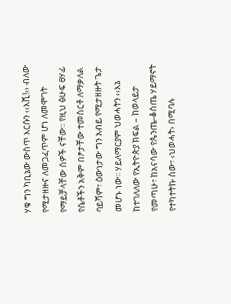ሃቁ ግን ካቢኔው ውስጥ እርሱን ‹‹እሺ!›› ብለው የሚታዘዙና ለመጋፈጥም ሆነ ለመሞገት የማይቻላቸው ሰዎች ናቸው፡፡ የዚህ ፅሁፍ ፀሃፊ የሴቶችን አቅም በፆታቸው ተመስርቶ ለማቃለል ባይሻም፣ ዕውነታው ግን አብይ የሚታዘዙት ጌታ መሆኑ ነው፡፡ ሃይለማርያም ህወሓትን ‹‹እኔ ከተገለለው የኢትዮጵያ ክፍል – ከወላይታ የመጣሁ፣ ከአናሳው የጴንጤ-ቆስጤ ሃይማኖት የተካተትኩ ሰው፣ ‹ህወሓት› በሚባሉ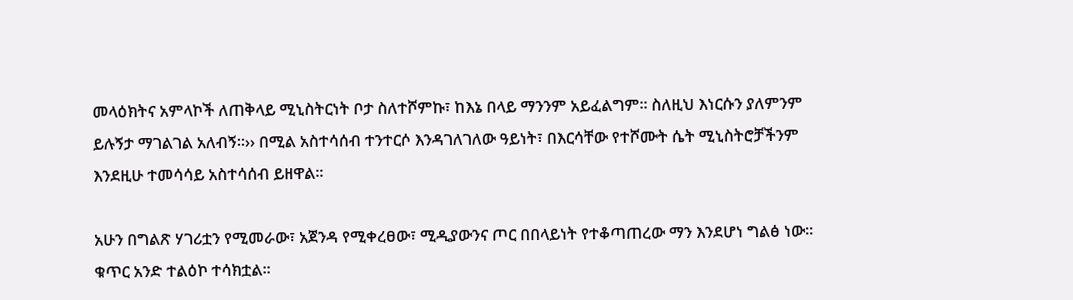መላዕክትና አምላኮች ለጠቅላይ ሚኒስትርነት ቦታ ስለተሾምኩ፣ ከእኔ በላይ ማንንም አይፈልግም፡፡ ስለዚህ እነርሱን ያለምንም ይሉኝታ ማገልገል አለብኝ፡፡›› በሚል አስተሳሰብ ተንተርሶ እንዳገለገለው ዓይነት፣ በእርሳቸው የተሾሙት ሴት ሚኒስትሮቻችንም እንደዚሁ ተመሳሳይ አስተሳሰብ ይዘዋል፡፡

አሁን በግልጽ ሃገሪቷን የሚመራው፣ አጀንዳ የሚቀረፀው፣ ሚዲያውንና ጦር በበላይነት የተቆጣጠረው ማን እንደሆነ ግልፅ ነው፡፡ ቁጥር አንድ ተልዕኮ ተሳክቷል፡፡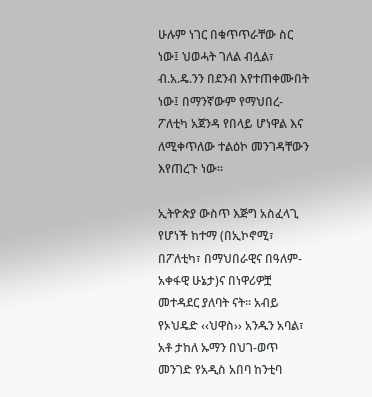ሁሉም ነገር በቁጥጥራቸው ስር ነው፤ ህወሓት ገለል ብሏል፣ ብ.አ.ዴ.ንን በደንብ እየተጠቀሙበት ነው፤ በማንኛውም የማህበረ-ፖለቲካ አጀንዳ የበላይ ሆነዋል እና ለሚቀጥለው ተልዕኮ መንገዳቸውን እየጠረጉ ነው፡፡

ኢትዮጵያ ውስጥ እጅግ አስፈላጊ የሆነች ከተማ (በኢኮኖሚ፣ በፖለቲካ፣ በማህበራዊና በዓለም-አቀፋዊ ሁኔታ)ና በነዋሪዎቿ መተዳደር ያለባት ናት፡፡ አብይ የኦህዴድ ‹‹ህዋስ›› አንዱን አባል፣ አቶ ታከለ ኡማን በህገ-ወጥ መንገድ የአዲስ አበባ ከንቲባ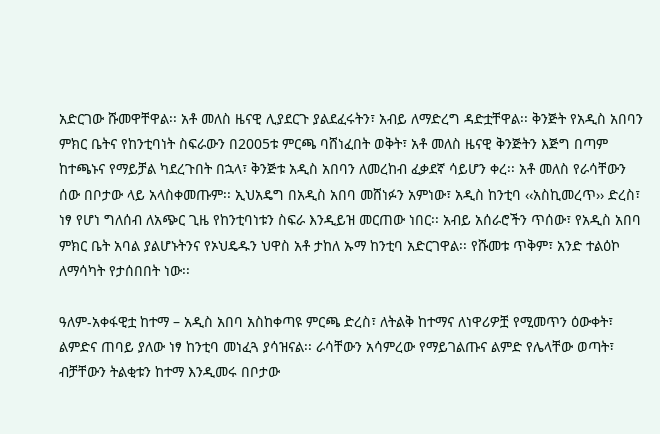አድርገው ሹመዋቸዋል፡፡ አቶ መለስ ዜናዊ ሊያደርጉ ያልደፈሩትን፣ አብይ ለማድረግ ዳድቷቸዋል፡፡ ቅንጅት የአዲስ አበባን ምክር ቤትና የከንቲባነት ስፍራውን በ2005ቱ ምርጫ ባሸነፈበት ወቅት፣ አቶ መለስ ዜናዊ ቅንጅትን እጅግ በጣም ከተጫኑና የማይቻል ካደረጉበት በኋላ፣ ቅንጅቱ አዲስ አበባን ለመረከብ ፈቃደኛ ሳይሆን ቀረ፡፡ አቶ መለስ የራሳቸውን ሰው በቦታው ላይ አላስቀመጡም፡፡ ኢህአዴግ በአዲስ አበባ መሸነፉን አምነው፣ አዲስ ከንቲባ ‹‹አስኪመረጥ›› ድረስ፣ ነፃ የሆነ ግለሰብ ለአጭር ጊዜ የከንቲባነቱን ስፍራ እንዲይዝ መርጠው ነበር፡፡ አብይ አሰራሮችን ጥሰው፣ የአዲስ አበባ ምክር ቤት አባል ያልሆኑትንና የኦህዴዱን ህዋስ አቶ ታከለ ኡማ ከንቲባ አድርገዋል፡፡ የሹመቱ ጥቅም፣ አንድ ተልዕኮ ለማሳካት የታሰበበት ነው፡፡

ዓለም-አቀፋዊቷ ከተማ – አዲስ አበባ አስከቀጣዩ ምርጫ ድረስ፣ ለትልቅ ከተማና ለነዋሪዎቿ የሚመጥን ዕውቀት፣ ልምድና ጠባይ ያለው ነፃ ከንቲባ መነፈጓ ያሳዝናል፡፡ ራሳቸውን አሳምረው የማይገልጡና ልምድ የሌላቸው ወጣት፣ ብቻቸውን ትልቂቱን ከተማ እንዲመሩ በቦታው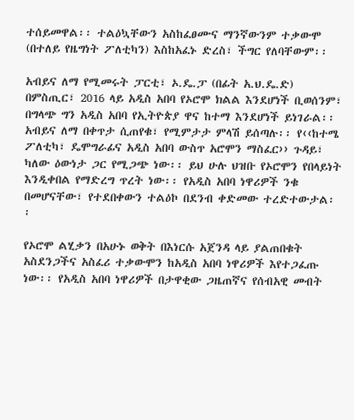ተሰይመዋል፡፡ ተልዕኳቸውን አስከፈፀሙና ማንኛውንም ተቃውሞ (በተለይ የዜግነት ፖለቲካን) እስከአፈኑ ድረስ፣ ችግር የለባቸውም፡፡

አብይና ለማ የሚመሩት ፓርቲ፣ ኦ.ዴ.ፓ (በፊት አ.ህ.ዴ.ድ) በምስጢር፣ 2016 ላይ አዲስ አበባ የኦሮሞ ክልል እንደሆነች ቢወሰንም፣ በግላጭ ግን አዲስ አበባ የኢትዮጵያ ዋና ከተማ እንደሆነች ይነገራል፡፡ አብይና ለማ በቀጥታ ሲጠየቁ፣ የሚምታታ ምላሽ ይሰጣሉ፡፡ የ‹‹ከተሜ ፖለቲካ፣ ዴሞግራፊና አዲስ አበባ ውስጥ አሮሞን ማስፈር›› ጉዳይ፣ ካለው ዕውነታ ጋር የሚጋጭ ነው፡፡ ይህ ሁሉ ህዝቡ የኦሮሞን የበላይነት እንዲቀበል የማድረግ ጥረት ነው፡፡ የአዲስ አበባ ነዋሪዎች ንቁ በመሆናቸው፣ የተደበቀውን ተልዕኮ በደንብ ቀድመው ተረድተውታል፡፡

የኦሮሞ ልሂቃን በአሁኑ ወቅት በእነርሱ አጀንዳ ላይ ያልጠበቁት አስደንጋችና አስፈሪ ተቃውሞን ከአዲስ አበባ ነዋሪዎች እየተጋፈጡ ነው፡፡ የአዲስ አበባ ነዋሪዎች በታዋቂው ጋዜጠኛና የሰብአዊ መብት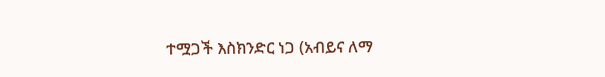ተሟጋች እስክንድር ነጋ (አብይና ለማ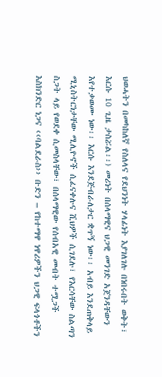ህወሓትን በመካከለኛ የስለላና የደህንነት ሃላፊነት እያገለገሉ በነበሩበት ወቅት፣ እርሱ 10 ጊዜ ታስሯል፡፡) መሪነት በሰላማዊና ህጋዊ መንገድ አጀንዳቸውን እየተቃወሙ ነው፡፡ እርሱ እንደጅብራለታር ቋጥኝ ነው፡፡ አብይ እንደጠቅላይ ሚኒስትርነታቸው ሚሊዮኖች ሲፈናቀሉና ሺህዎች ሲገደሉ፣ የእርሳቸው ስልጣን ስጋት ላይ የወደቀ ሲመስላቸው፣ በሰላማዊው የሰብአዊ መብት ተሟጋች እስክንድር ነጋና ‹‹ባልደራስ›› ቡድን – የከተማዋ ነዋሪዎችን ህጋዊ ፍላጎቶችን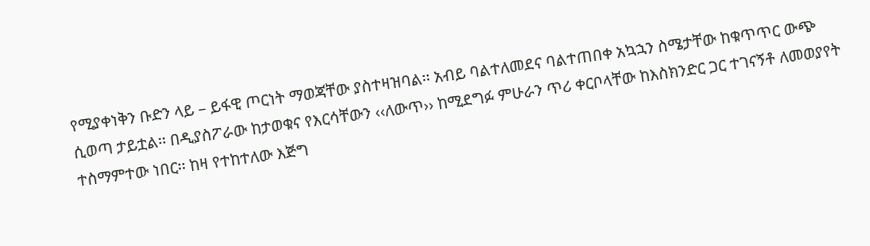የሚያቀነቅን ቡድን ላይ – ይፋዊ ጦርነት ማወጃቸው ያስተዛዝባል፡፡ አብይ ባልተለመደና ባልተጠበቀ አኳኋን ስሜታቸው ከቁጥጥር ውጭ ሲወጣ ታይቷል፡፡ በዲያስፖራው ከታወቁና የእርሳቸውን ‹‹ለውጥ›› ከሚደግፉ ምሁራን ጥሪ ቀርቦላቸው ከእስክንድር ጋር ተገናኝቶ ለመወያየት ተስማምተው ነበር፡፡ ከዛ የተከተለው እጅግ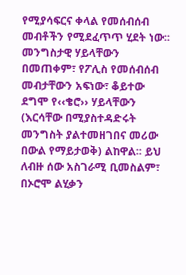የሚያሳፍርና ቀላል የመሰብሰብ መብቶችን የሚደፈጥጥ ሂደት ነው፡፡ መንግስታዊ ሃይላቸውን በመጠቀም፣ የፖሊስ የመሰብሰብ መብታቸውን አፍነው፣ ቆይተው ደግሞ የ‹‹ቄሮ›› ሃይላቸውን (እርሳቸው በሚያስተዳድሩት መንግስት ያልተመዘገበና መሪው በውል የማይታወቅ) ልከዋል፡፡ ይህ ለብዙ ሰው አስገራሚ ቢመስልም፣ በኦሮሞ ልሂቃን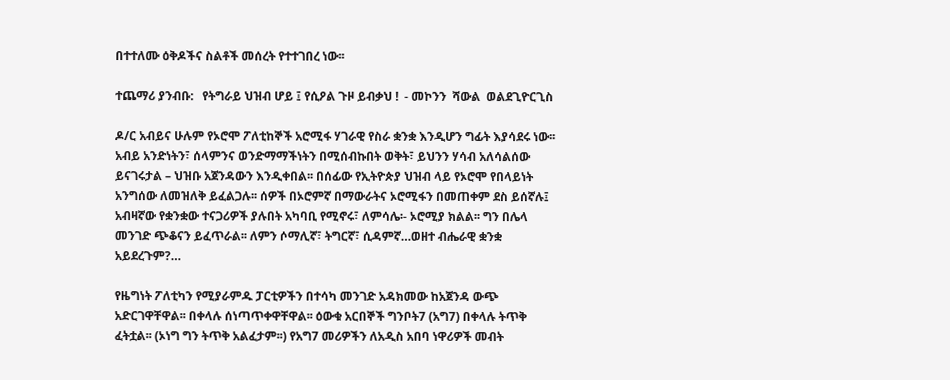በተተለሙ ዕቅዶችና ስልቶች መሰረት የተተገበረ ነው፡፡

ተጨማሪ ያንብቡ:   የትግራይ ህዝብ ሆይ ፤ የሲዖል ጉዞ ይብቃህ !  - መኮንን  ሻውል  ወልደጊዮርጊስ

ዶ/ር አብይና ሁሉም የኦሮሞ ፖለቲከኞች አሮሚፋ ሃገራዊ የስራ ቋንቋ እንዲሆን ግፊት እያሳደሩ ነው፡፡ አብይ አንድነትን፣ ሰላምንና ወንድማማችነትን በሚሰብኩበት ወቅት፣ ይህንን ሃሳብ አለሳልሰው ይናገሩታል – ህዝቡ አጀንዳውን እንዲቀበል፡፡ በሰፊው የኢትዮጵያ ህዝብ ላይ የኦሮሞ የበላይነት አንግሰው ለመዝለቅ ይፈልጋሉ፡፡ ሰዎች በኦሮምኛ በማውራትና ኦሮሚፋን በመጠቀም ደስ ይሰኛሉ፤ አብዛኛው የቋንቋው ተናጋሪዎች ያሉበት አካባቢ የሚኖሩ፣ ለምሳሌ፡- ኦሮሚያ ክልል፡፡ ግን በሌላ መንገድ ጭቆናን ይፈጥራል፡፡ ለምን ሶማሊኛ፣ ትግርኛ፣ ሲዳምኛ…ወዘተ ብሔራዊ ቋንቋ አይደረጉም?…

የዜግነት ፖለቲካን የሚያራምዱ ፓርቲዎችን በተሳካ መንገድ አዳክመው ከአጀንዳ ውጭ አድርገዋቸዋል፡፡ በቀላሉ ሰነጣጥቀዋቸዋል፡፡ ዕውቁ አርበኞች ግንቦት7 (አግ7) በቀላሉ ትጥቅ ፈትቷል፡፡ (ኦነግ ግን ትጥቅ አልፈታም፡፡) የአግ7 መሪዎችን ለአዲስ አበባ ነዋሪዎች መብት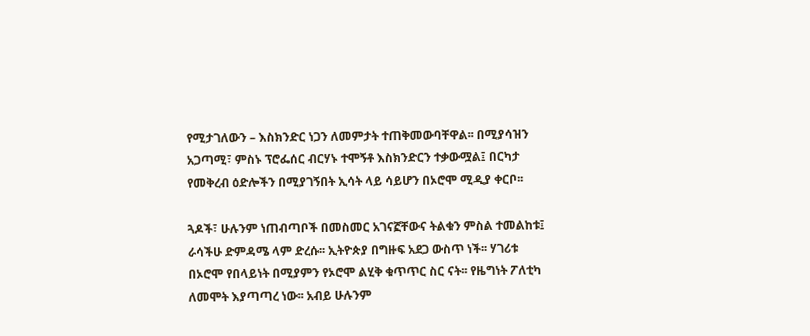የሚታገለውን – እስክንድር ነጋን ለመምታት ተጠቅመውባቸዋል፡፡ በሚያሳዝን አጋጣሚ፣ ምስኑ ፕሮፌሰር ብርሃኑ ተሞኝቶ እስክንድርን ተቃውሟል፤ በርካታ የመቅረብ ዕድሎችን በሚያገኝበት ኢሳት ላይ ሳይሆን በኦሮሞ ሚዲያ ቀርቦ፡፡

ጓዶች፣ ሁሉንም ነጠብጣቦች በመስመር አገናኟቸውና ትልቁን ምስል ተመልከቱ፤ ራሳችሁ ድምዳሜ ላም ድረሱ፡፡ ኢትዮጵያ በግዙፍ አደጋ ውስጥ ነች፡፡ ሃገሪቱ በኦሮሞ የበላይነት በሚያምን የኦሮሞ ልሂቅ ቁጥጥር ስር ናት፡፡ የዜግነት ፖለቲካ ለመሞት እያጣጣረ ነው፡፡ አብይ ሁሉንም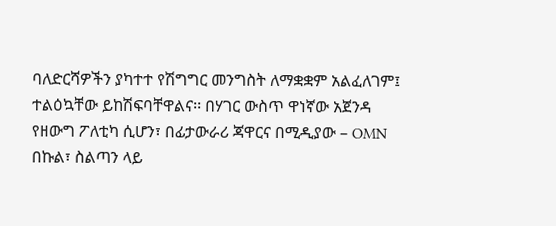ባለድርሻዎችን ያካተተ የሽግግር መንግስት ለማቋቋም አልፈለገም፤ ተልዕኳቸው ይከሽፍባቸዋልና፡፡ በሃገር ውስጥ ዋነኛው አጀንዳ የዘውግ ፖለቲካ ሲሆን፣ በፊታውራሪ ጃዋርና በሚዲያው – OMN በኩል፣ ስልጣን ላይ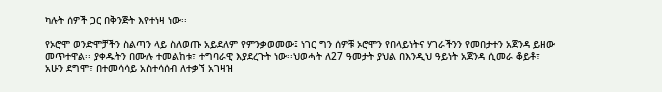ካሉት ሰዎች ጋር በቅንጅት እየተነዛ ነው፡፡

የኦሮሞ ወንድሞቻችን ስልጣን ላይ ስለወጡ አይደለም የምንቃወመው፤ ነገር ግን ሰዎቹ ኦሮሞን የበላይነትና ሃገራችንን የመበታተን አጀንዳ ይዘው መጥተዋል፡፡ ያቀዱትን በሙሉ ተመልከቱ፣ ተግባራዊ እያደረጉት ነው፡፡ህወሓት ለ27 ዓመታት ያህል በእንዲህ ዓይነት አጀንዳ ሲመራ ቆይቶ፣ አሁን ደግሞ፣ በተመሳሳይ አስተሳሰብ ለተቃኘ አገዛዝ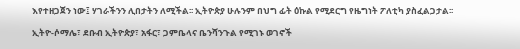እየተዘጋጀን ነው፤ ሃገራችንን ሊበታትን ለሚችል፡፡ ኢትዮጵያ ሁሉንም በህግ ፊት ዕኩል የሚደርግ የዜግነት ፖለቲካ ያስፈልጋታል፡፡

ኢትዮ-ሶማሌ፣ ደቡብ ኢትዮጵያ፣ አፋር፣ ጋምቤላና ቤንሻንጉል የሚገኑ ወገኖች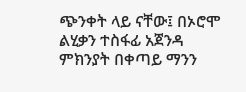ጭንቀት ላይ ናቸው፤ በኦሮሞ ልሂቃን ተስፋፊ አጀንዳ ምክንያት በቀጣይ ማንን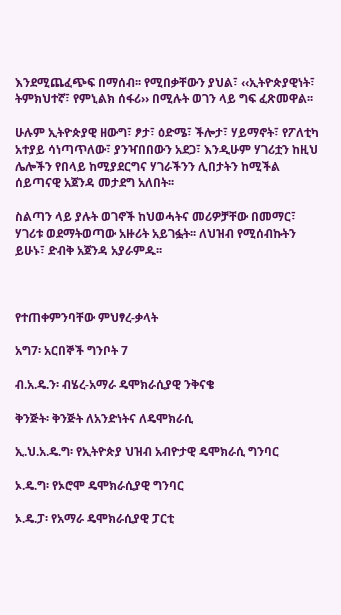እንደሚጨፈጭፍ በማሰብ፡፡ የሚበቃቸውን ያህል፣ ‹‹ኢትዮጵያዊነት፣ ትምክህተኛ፣ የምኒልክ ሰፋሪ›› በሚሉት ወገን ላይ ግፍ ፈጽመዋል፡፡

ሁሉም ኢትዮጵያዊ ዘውግ፣ ፆታ፣ ዕድሜ፣ ችሎታ፣ ሃይማኖት፣ የፖለቲካ አተያይ ሳነጣጥለው፣ ያንዣበበውን አደጋ፣ እንዲሁም ሃገሪቷን ከዚህ ሌሎችን የበላይ ከሚያደርግና ሃገራችንን ሊበታትን ከሚችል ሰይጣናዊ አጀንዳ መታደግ አለበት፡፡

ስልጣን ላይ ያሉት ወገኖች ከህወሓትና መሪዎቻቸው በመማር፣ ሃገሪቱ ወደማትወጣው አዙሪት አይገፏት፡፡ ለህዝብ የሚሰብኩትን ይሁኑ፣ ድብቅ አጀንዳ አያራምዱ፡፡



የተጠቀምንባቸው ምህፃረ-ቃላት

አግ7፡ አርበኞች ግንቦት 7

ብ.አ.ዴ.ን፡ ብሄረ-አማራ ዴሞክራሲያዊ ንቅናቄ

ቅንጅት፡ ቅንጅት ለአንድነትና ለዴሞክራሲ

ኢ.ህ.አ.ዴ.ግ፡ የኢትዮጵያ ህዝብ አብዮታዊ ዴሞክራሲ ግንባር

ኦ.ዴ.ግ፡ የኦሮሞ ዴሞክራሲያዊ ግንባር

ኦ.ዴ.ፓ፡ የአማራ ዴሞክራሲያዊ ፓርቲ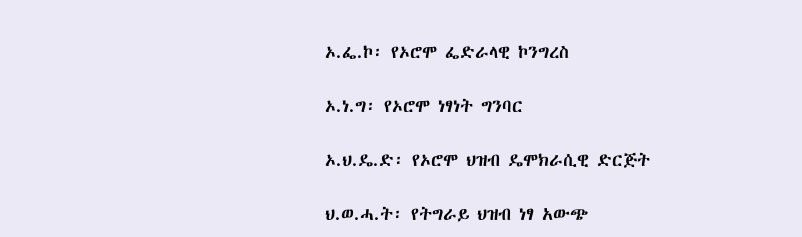ኦ.ፌ.ኮ፡ የኦሮሞ ፌድራላዊ ኮንግረስ

ኦ.ነ.ግ፡ የኦሮሞ ነፃነት ግንባር

ኦ.ህ.ዴ.ድ፡ የኦሮሞ ህዝብ ዴሞክራሲዊ ድርጅት

ህ.ወ.ሓ.ት፡ የትግራይ ህዝብ ነፃ አውጭ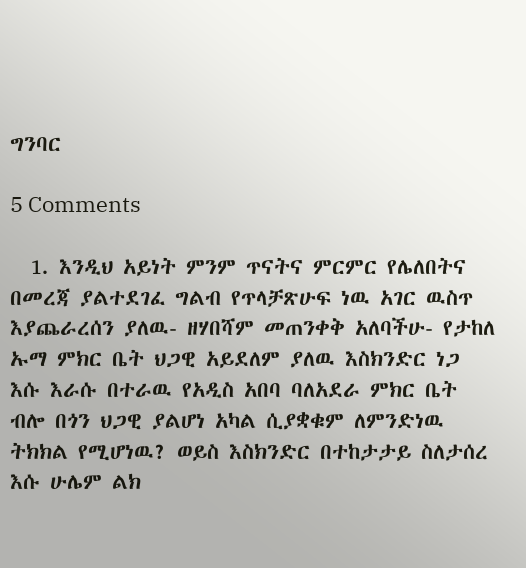ግንባር

5 Comments

  1. እንዲህ አይነት ምንም ጥናትና ምርምር የሌለበትና በመረጃ ያልተደገፈ ግልብ የጥላቻጽሁፍ ነዉ አገር ዉስጥ እያጨራረሰን ያለዉ- ዘሃበሻም መጠንቀቅ አለባችሁ- የታከለ ኡማ ምክር ቤት ህጋዊ አይደለም ያለዉ እስክንድር ነጋ እሱ እራሱ በተራዉ የአዲስ አበባ ባለአደራ ምክር ቤት ብሎ በጎን ህጋዊ ያልሆነ አካል ሲያቋቁም ለምንድነዉ ትክክል የሚሆነዉ? ወይስ እስክንድር በተከታታይ ስለታሰረ እሱ ሁሌም ልክ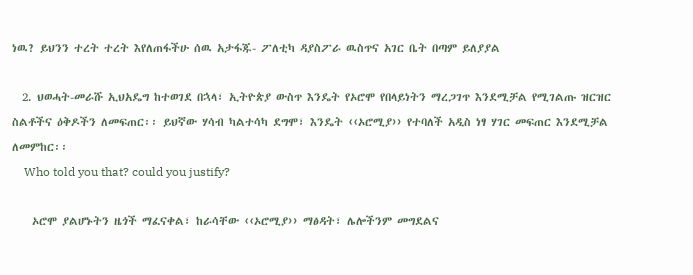ነዉ? ይህንን ተረት ተረት እየለጠፋችሁ ሰዉ አታፋጁ- ፖለቲካ ዳያስፖራ ዉስጥና አገር ቤት በጣም ይለያያል

  2. ህወሓት-መራሹ ኢህአዴግ ከተወገደ በኋላ፣ ኢትዮጵያ ውስጥ እንዴት የኦሮሞ የበላይነትን ማረጋገጥ እንደሚቻል የሚገልጡ ዝርዝር ስልቶችና ዕቅዶችን ለመፍጠር፡፡ ይህኛው ሃሳብ ካልተሳካ ደግሞ፣ እንዴት ‹‹ኦሮሚያ›› የተባለች አዲስ ነፃ ሃገር መፍጠር እንደሚቻል ለመምከር፡፡
    Who told you that? could you justify?

    ኦሮሞ ያልሆኑትን ዜጎች ማፈናቀል፣ ከራሳቸው ‹‹ኦሮሚያ›› ማፅዳት፣ ሌሎችንም መግደልና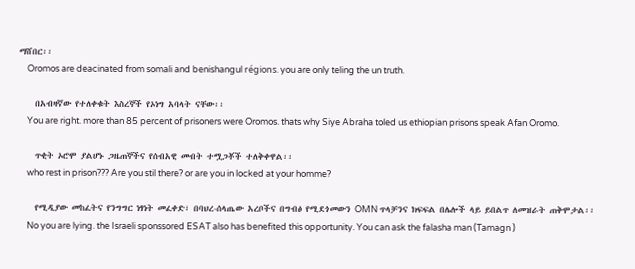ማሸበር፡፡
    Oromos are deacinated from somali and benishangul régions. you are only teling the un truth.

    በአብዛኛው የተለቀቁት እስረኞች የኦነግ አባላት ናቸው፡፡
    You are right. more than 85 percent of prisoners were Oromos. thats why Siye Abraha toled us ethiopian prisons speak Afan Oromo.

    ጥቂት ኦሮሞ ያልሆኑ ጋዜጠኞችና የሰብአዊ መብት ተሟጋቾች ተለቅቀዋል፡፡
    who rest in prison??? Are you stil there? or are you in locked at your homme?

    የሚዲያው መከፈትና የንግግር ነፃነት መፈቀድ፣ በባህረ-ሰላጤው አረቦችና በግብፅ የሚደጎመውን OMN ጥላቻንና ክፍፍል በሌሎች ላይ ይበልጥ ለመዝራት ጠቅሞታል፡፡
    No you are lying. the Israeli sponssored ESAT also has benefited this opportunity. You can ask the falasha man (Tamagn )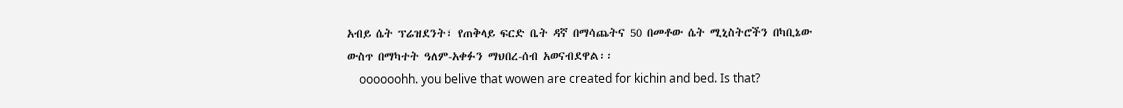አብይ ሴት ፕሬዝደንት፣ የጠቅላይ ፍርድ ቤት ዳኛ በማሳጨትና 50 በመቶው ሴት ሚኒስትሮችን በካቢኔው ውስጥ በማካተት ዓለም-አቀፉን ማህበረ-ሰብ አወናብደዋል፡፡
    oooooohh. you belive that wowen are created for kichin and bed. Is that?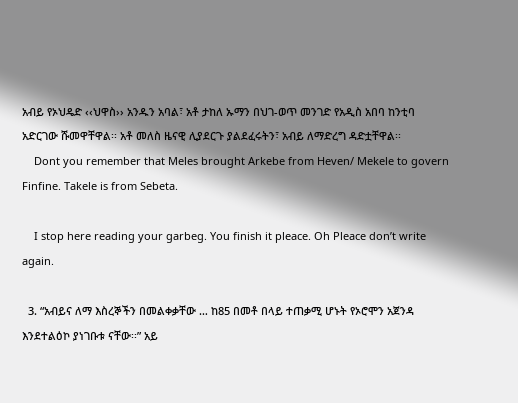አብይ የኦህዴድ ‹‹ህዋስ›› አንዱን አባል፣ አቶ ታከለ ኡማን በህገ-ወጥ መንገድ የአዲስ አበባ ከንቲባ አድርገው ሹመዋቸዋል፡፡ አቶ መለስ ዜናዊ ሊያደርጉ ያልደፈሩትን፣ አብይ ለማድረግ ዳድቷቸዋል፡፡
    Dont you remember that Meles brought Arkebe from Heven/ Mekele to govern Finfine. Takele is from Sebeta.

    I stop here reading your garbeg. You finish it pleace. Oh Pleace don’t write again.

  3. “አብይና ለማ እስረኞችን በመልቀቃቸው … ከ85 በመቶ በላይ ተጠቃሚ ሆኑት የኦሮሞን አጀንዳ እንደተልዕኮ ያነገቡቱ ናቸው፡፡” አይ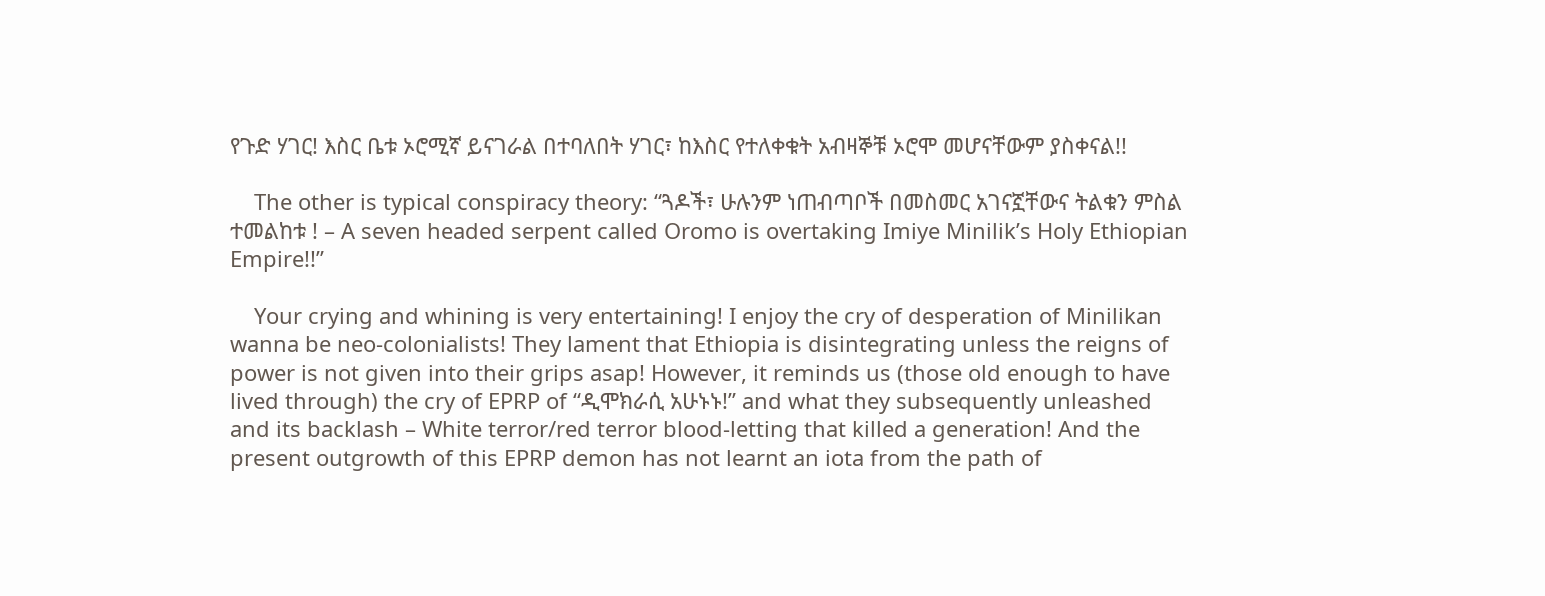የጉድ ሃገር! እስር ቤቱ ኦሮሚኛ ይናገራል በተባለበት ሃገር፣ ከእስር የተለቀቁት አብዛኞቹ ኦሮሞ መሆናቸውም ያስቀናል!!

    The other is typical conspiracy theory: “ጓዶች፣ ሁሉንም ነጠብጣቦች በመስመር አገናኟቸውና ትልቁን ምስል ተመልከቱ ! – A seven headed serpent called Oromo is overtaking Imiye Minilik’s Holy Ethiopian Empire!!”

    Your crying and whining is very entertaining! I enjoy the cry of desperation of Minilikan wanna be neo-colonialists! They lament that Ethiopia is disintegrating unless the reigns of power is not given into their grips asap! However, it reminds us (those old enough to have lived through) the cry of EPRP of “ዲሞክራሲ አሁኑኑ!” and what they subsequently unleashed and its backlash – White terror/red terror blood-letting that killed a generation! And the present outgrowth of this EPRP demon has not learnt an iota from the path of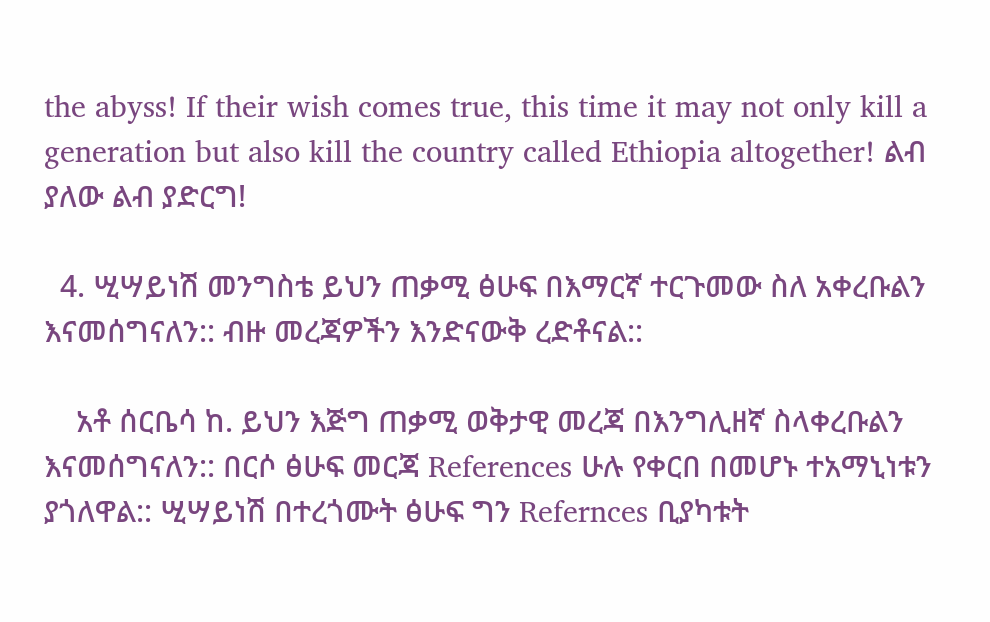the abyss! If their wish comes true, this time it may not only kill a generation but also kill the country called Ethiopia altogether! ልብ ያለው ልብ ያድርግ!

  4. ሢሣይነሽ መንግስቴ ይህን ጠቃሚ ፅሁፍ በእማርኛ ተርጉመው ስለ አቀረቡልን እናመሰግናለን:: ብዙ መረጃዎችን እንድናውቅ ረድቶናል::

    አቶ ሰርቤሳ ከ. ይህን እጅግ ጠቃሚ ወቅታዊ መረጃ በእንግሊዘኛ ስላቀረቡልን እናመሰግናለን:: በርሶ ፅሁፍ መርጃ References ሁሉ የቀርበ በመሆኑ ተአማኒነቱን ያጎለዋል:: ሢሣይነሽ በተረጎሙት ፅሁፍ ግን Refernces ቢያካቱት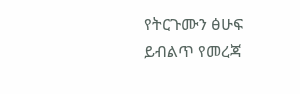የትርጉሙን ፅሁፍ ይብልጥ የመረጃ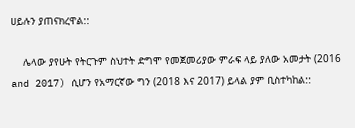ሀይሉን ያጠናክረዋል::

    ሌላው ያየሁት የትርጉም ስህተት ድግሞ የመጀመሪያው ምራፍ ላይ ያለው አመታት (2016 and 2017) ሲሆን የአማርኛው ግን (2018 እና 2017) ይላል ያም ቢስተካከል::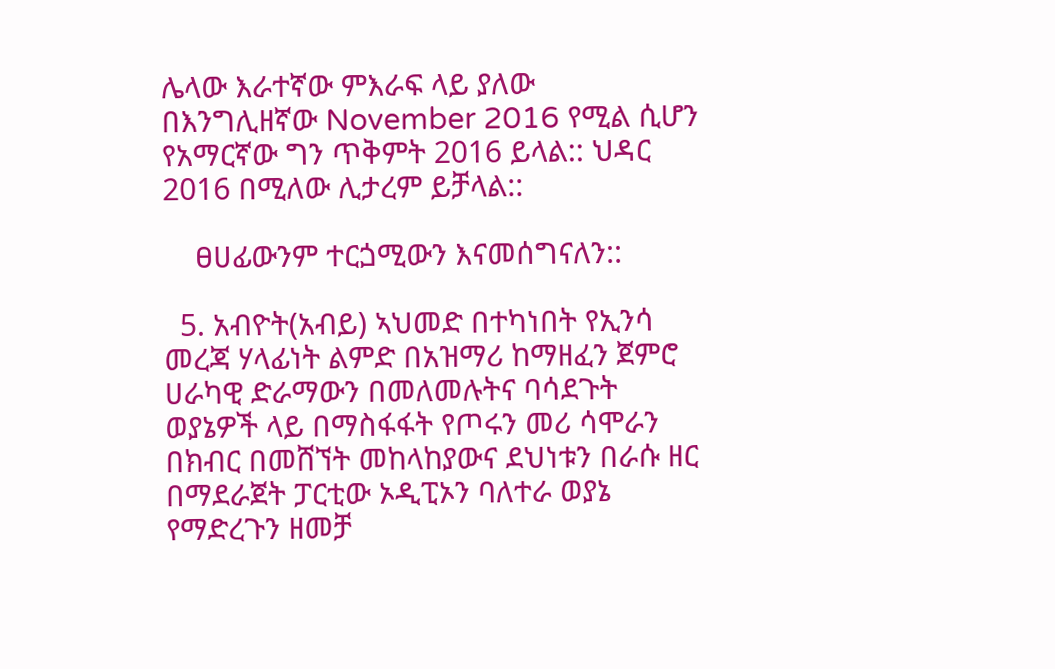ሌላው እራተኛው ምእራፍ ላይ ያለው በእንግሊዘኛው November 2016 የሚል ሲሆን የአማርኛው ግን ጥቅምት 2016 ይላል:: ህዳር 2016 በሚለው ሊታረም ይቻላል::

    ፀሀፊውንም ተርጏሚውን እናመሰግናለን::

  5. አብዮት(አብይ) ኣህመድ በተካነበት የኢንሳ መረጃ ሃላፊነት ልምድ በአዝማሪ ከማዘፈን ጀምሮ ሀራካዊ ድራማውን በመለመሉትና ባሳደጉት ወያኔዎች ላይ በማስፋፋት የጦሩን መሪ ሳሞራን በክብር በመሸኘት መከላከያውና ደህነቱን በራሱ ዘር በማደራጀት ፓርቲው ኦዲፒኦን ባለተራ ወያኔ የማድረጉን ዘመቻ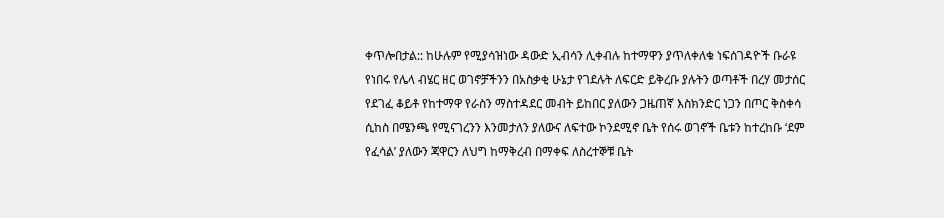ቀጥሎበታል:: ከሁሉም የሚያሳዝነው ዳውድ ኢብሳን ሊቀብሉ ከተማዋን ያጥለቀለቁ ነፍሰገዳዮች ቡራዩ የነበሩ የሌላ ብሄር ዘር ወገኖቻችንን በአስቃቂ ሁኔታ የገደሉት ለፍርድ ይቅረቡ ያሉትን ወጣቶች በረሃ መታሰር የደገፈ ቆይቶ የከተማዋ የራስን ማስተዳደር መብት ይከበር ያለውን ጋዜጠኛ እስክንድር ነጋን በጦር ቅስቀሳ ሲከስ በሜንጫ የሚናገረንን እንመታለን ያለውና ለፍተው ኮንደሚኖ ቤት የሰሩ ወገኖች ቤቱን ከተረከቡ ‘ደም የፈሳል’ ያለውን ጃዋርን ለህግ ከማቅረብ በማቀፍ ለስረተኞቹ ቤት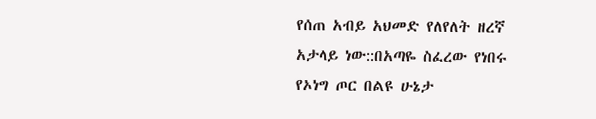የሰጠ አብይ አህመድ የለየለት ዘረኛ አታላይ ነው::በአጣዬ ስፈረው የነበሩ የኦነግ ጦር በልዩ ሁኔታ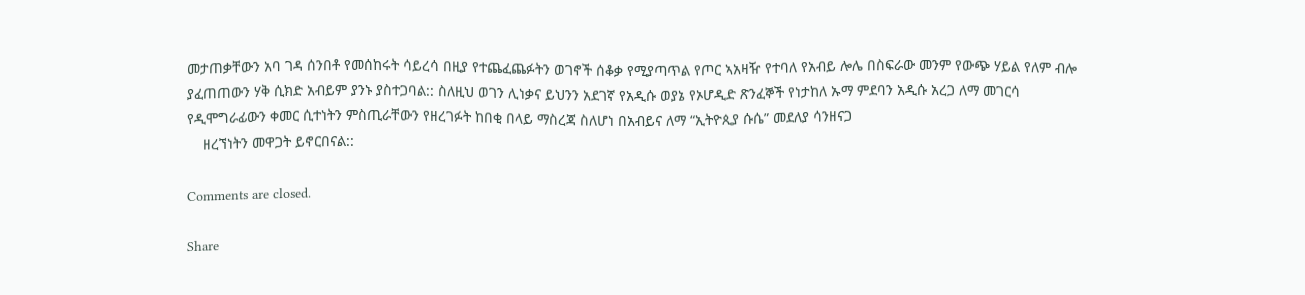መታጠቃቸውን አባ ገዳ ሰንበቶ የመሰከሩት ሳይረሳ በዚያ የተጨፈጨፉትን ወገኖች ሰቆቃ የሚያጣጥል የጦር ኣአዛዥ የተባለ የአብይ ሎሌ በስፍራው መንም የውጭ ሃይል የለም ብሎ ያፈጠጠውን ሃቅ ሲክድ አብይም ያንኑ ያስተጋባል:: ስለዚህ ወገን ሊነቃና ይህንን አደገኛ የአዲሱ ወያኔ የኦሆዲድ ጽንፈኞች የነታከለ ኡማ ምደባን አዲሱ አረጋ ለማ መገርሳ የዲሞግራፊውን ቀመር ሲተነትን ምስጢራቸውን የዘረገፉት ከበቂ በላይ ማስረጃ ስለሆነ በአብይና ለማ “ኢትዮጲያ ሱሴ” መደለያ ሳንዘናጋ
    ዘረኘነትን መዋጋት ይኖርበናል::

Comments are closed.

Share